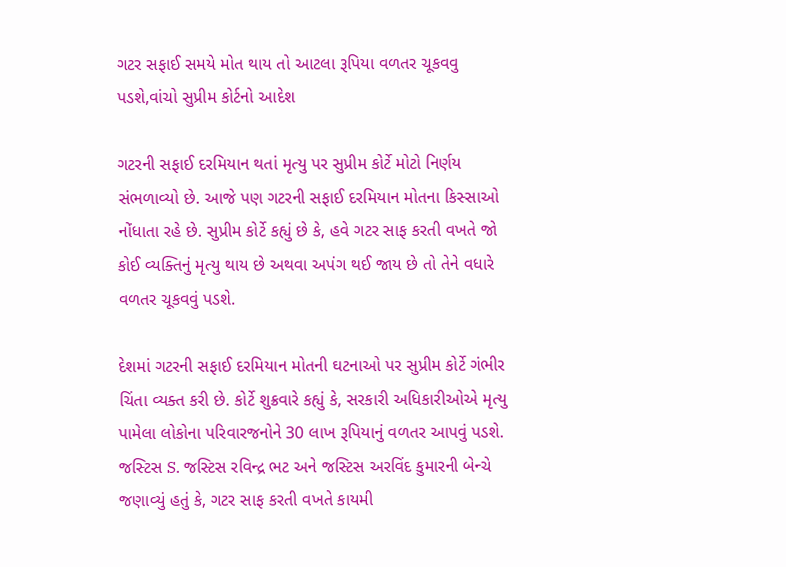ગટર સફાઈ સમયે મોત થાય તો આટલા રૂપિયા વળતર ચૂકવવુ પડશે,વાંચો સુપ્રીમ કોર્ટનો આદેશ

ગટરની સફાઈ દરમિયાન થતાં મૃત્યુ પર સુપ્રીમ કોર્ટે મોટો નિર્ણય સંભળાવ્યો છે. આજે પણ ગટરની સફાઈ દરમિયાન મોતના કિસ્સાઓ નોંધાતા રહે છે. સુપ્રીમ કોર્ટે કહ્યું છે કે, હવે ગટર સાફ કરતી વખતે જો કોઈ વ્યક્તિનું મૃત્યુ થાય છે અથવા અપંગ થઈ જાય છે તો તેને વધારે વળતર ચૂકવવું પડશે.

દેશમાં ગટરની સફાઈ દરમિયાન મોતની ઘટનાઓ પર સુપ્રીમ કોર્ટે ગંભીર ચિંતા વ્યક્ત કરી છે. કોર્ટે શુક્રવારે કહ્યું કે, સરકારી અધિકારીઓએ મૃત્યુ પામેલા લોકોના પરિવારજનોને 30 લાખ રૂપિયાનું વળતર આપવું પડશે. જસ્ટિસ S. જસ્ટિસ રવિન્દ્ર ભટ અને જસ્ટિસ અરવિંદ કુમારની બેન્ચે જણાવ્યું હતું કે, ગટર સાફ કરતી વખતે કાયમી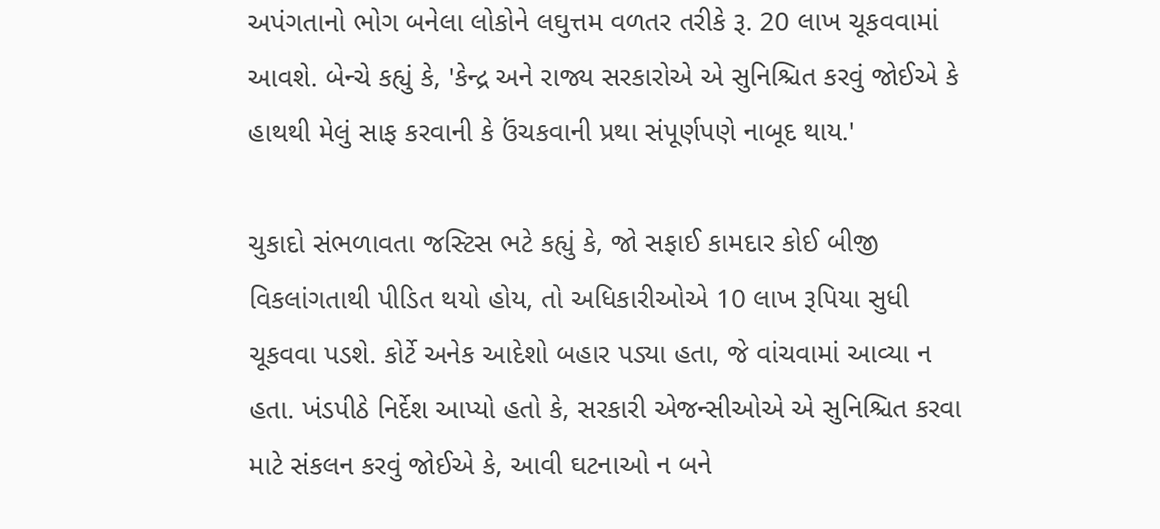અપંગતાનો ભોગ બનેલા લોકોને લઘુત્તમ વળતર તરીકે રૂ. 20 લાખ ચૂકવવામાં આવશે. બેન્ચે કહ્યું કે, 'કેન્દ્ર અને રાજ્ય સરકારોએ એ સુનિશ્ચિત કરવું જોઈએ કે હાથથી મેલું સાફ કરવાની કે ઉંચકવાની પ્રથા સંપૂર્ણપણે નાબૂદ થાય.'

ચુકાદો સંભળાવતા જસ્ટિસ ભટે કહ્યું કે, જો સફાઈ કામદાર કોઈ બીજી વિકલાંગતાથી પીડિત થયો હોય, તો અધિકારીઓએ 10 લાખ રૂપિયા સુધી ચૂકવવા પડશે. કોર્ટે અનેક આદેશો બહાર પડ્યા હતા, જે વાંચવામાં આવ્યા ન હતા. ખંડપીઠે નિર્દેશ આપ્યો હતો કે, સરકારી એજન્સીઓએ એ સુનિશ્ચિત કરવા માટે સંકલન કરવું જોઈએ કે, આવી ઘટનાઓ ન બને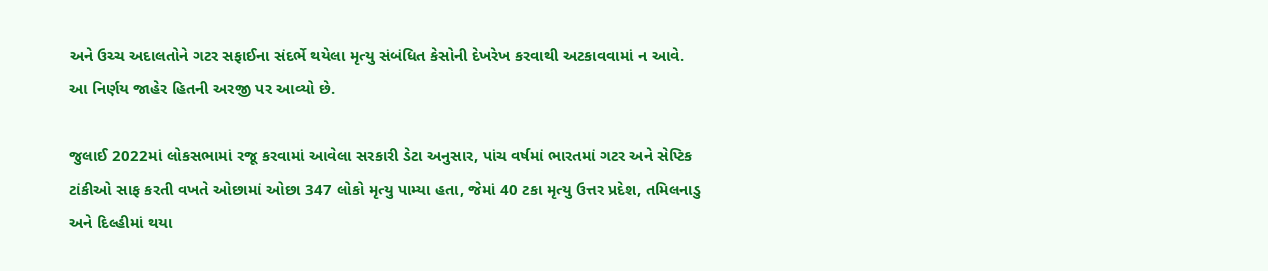અને ઉચ્ચ અદાલતોને ગટર સફાઈના સંદર્ભે થયેલા મૃત્યુ સંબંધિત કેસોની દેખરેખ કરવાથી અટકાવવામાં ન આવે. આ નિર્ણય જાહેર હિતની અરજી પર આવ્યો છે.

જુલાઈ 2022માં લોકસભામાં રજૂ કરવામાં આવેલા સરકારી ડેટા અનુસાર, પાંચ વર્ષમાં ભારતમાં ગટર અને સેપ્ટિક ટાંકીઓ સાફ કરતી વખતે ઓછામાં ઓછા 347 લોકો મૃત્યુ પામ્યા હતા, જેમાં 40 ટકા મૃત્યુ ઉત્તર પ્રદેશ, તમિલનાડુ અને દિલ્હીમાં થયા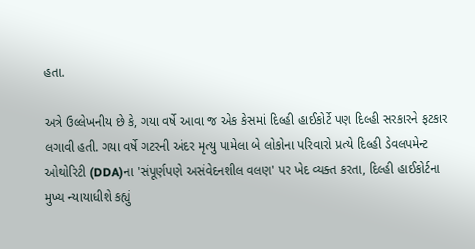હતા.

અત્રે ઉલ્લેખનીય છે કે, ગયા વર્ષે આવા જ એક કેસમાં દિલ્હી હાઈકોર્ટે પણ દિલ્હી સરકારને ફટકાર લગાવી હતી. ગયા વર્ષે ગટરની અંદર મૃત્યુ પામેલા બે લોકોના પરિવારો પ્રત્યે દિલ્હી ડેવલપમેન્ટ ઓથોરિટી (DDA)ના 'સંપૂર્ણપણે અસંવેદનશીલ વલણ' પર ખેદ વ્યક્ત કરતા, દિલ્હી હાઈકોર્ટના મુખ્ય ન્યાયાધીશે કહ્યું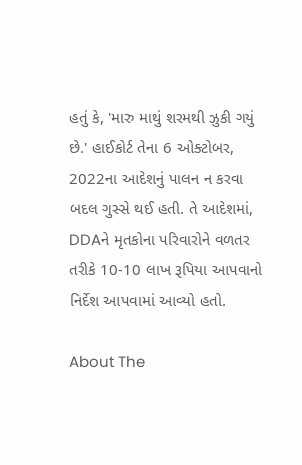હતું કે, 'મારુ માથું શરમથી ઝુકી ગયું છે.' હાઈકોર્ટ તેના 6 ઓક્ટોબર, 2022ના આદેશનું પાલન ન કરવા બદલ ગુસ્સે થઈ હતી. તે આદેશમાં, DDAને મૃતકોના પરિવારોને વળતર તરીકે 10-10 લાખ રૂપિયા આપવાનો નિર્દેશ આપવામાં આવ્યો હતો.

About The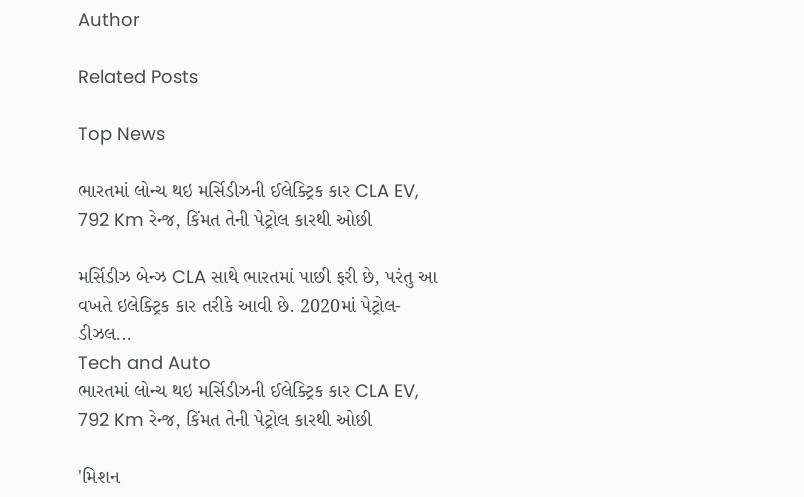Author

Related Posts

Top News

ભારતમાં લોન્ચ થઇ મર્સિડીઝની ઈલેક્ટ્રિક કાર CLA EV, 792 Km રેન્જ, કિંમત તેની પેટ્રોલ કારથી ઓછી

મર્સિડીઝ બેન્ઝ CLA સાથે ભારતમાં પાછી ફરી છે, પરંતુ આ વખતે ઇલેક્ટ્રિક કાર તરીકે આવી છે. 2020માં પેટ્રોલ-ડીઝલ...
Tech and Auto
ભારતમાં લોન્ચ થઇ મર્સિડીઝની ઈલેક્ટ્રિક કાર CLA EV, 792 Km રેન્જ, કિંમત તેની પેટ્રોલ કારથી ઓછી

'મિશન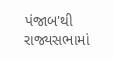પંજાબ'થી રાજ્યસભામાં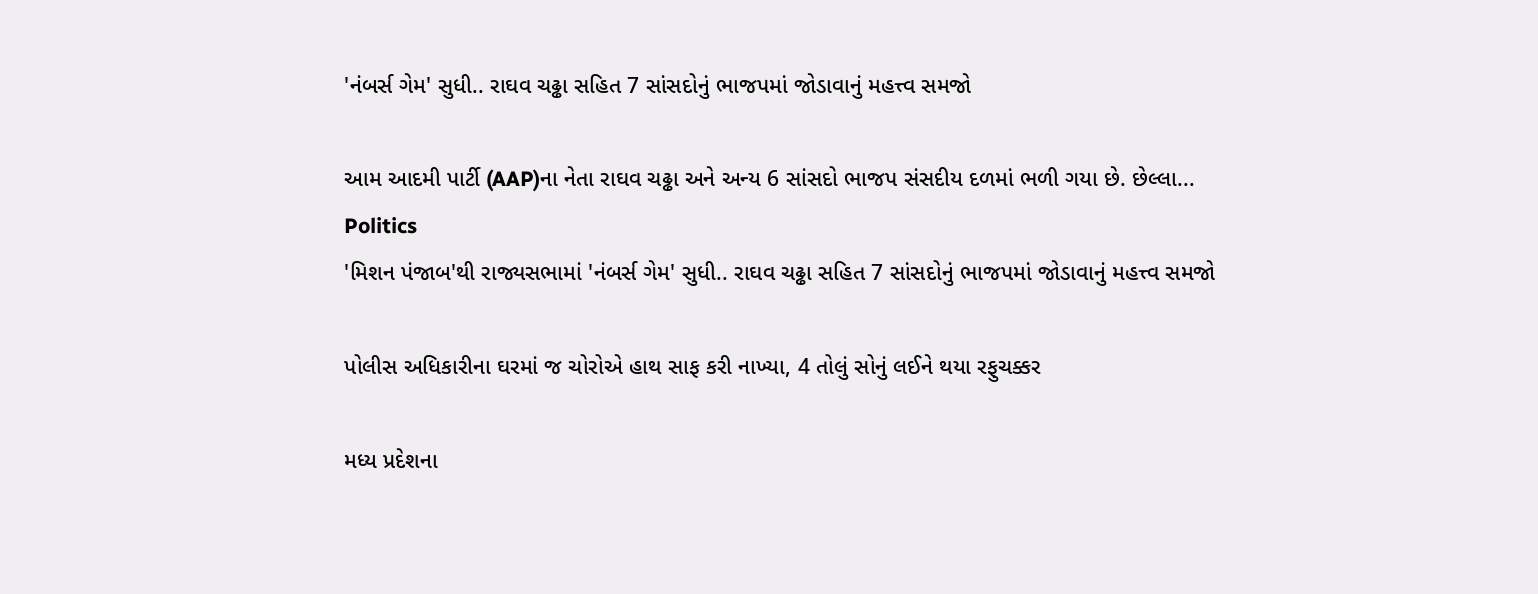'નંબર્સ ગેમ' સુધી.. રાઘવ ચઢ્ઢા સહિત 7 સાંસદોનું ભાજપમાં જોડાવાનું મહત્ત્વ સમજો

આમ આદમી પાર્ટી (AAP)ના નેતા રાઘવ ચઢ્ઢા અને અન્ય 6 સાંસદો ભાજપ સંસદીય દળમાં ભળી ગયા છે. છેલ્લા...
Politics
'મિશન પંજાબ'થી રાજ્યસભામાં 'નંબર્સ ગેમ' સુધી.. રાઘવ ચઢ્ઢા સહિત 7 સાંસદોનું ભાજપમાં જોડાવાનું મહત્ત્વ સમજો

પોલીસ અધિકારીના ઘરમાં જ ચોરોએ હાથ સાફ કરી નાખ્યા, 4 તોલું સોનું લઈને થયા રફુચક્કર

મધ્ય પ્રદેશના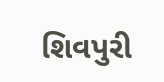શિવપુરી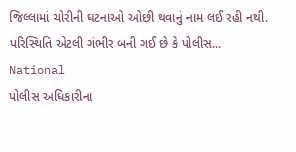જિલ્લામાં ચોરીની ઘટનાઓ ઓછી થવાનું નામ લઈ રહી નથી. પરિસ્થિતિ એટલી ગંભીર બની ગઈ છે કે પોલીસ...
National
પોલીસ અધિકારીના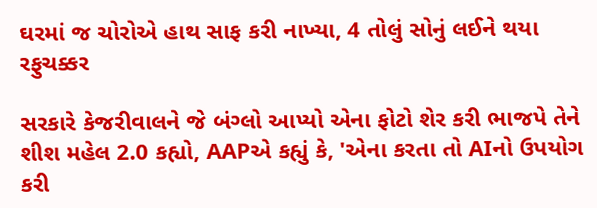ઘરમાં જ ચોરોએ હાથ સાફ કરી નાખ્યા, 4 તોલું સોનું લઈને થયા રફુચક્કર

સરકારે કેજરીવાલને જે બંગ્લો આપ્યો એના ફોટો શેર કરી ભાજપે તેને શીશ મહેલ 2.0 કહ્યો, AAPએ કહ્યું કે, 'એના કરતા તો AIનો ઉપયોગ કરી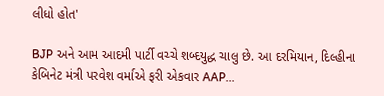લીધો હોત'

BJP અને આમ આદમી પાર્ટી વચ્ચે શબ્દયુદ્ધ ચાલુ છે. આ દરમિયાન, દિલ્હીના કેબિનેટ મંત્રી પરવેશ વર્માએ ફરી એકવાર AAP...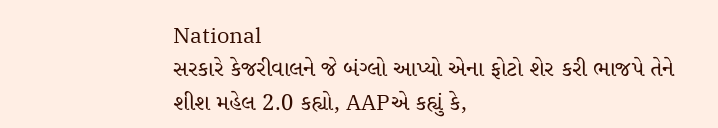National
સરકારે કેજરીવાલને જે બંગ્લો આપ્યો એના ફોટો શેર કરી ભાજપે તેને શીશ મહેલ 2.0 કહ્યો, AAPએ કહ્યું કે,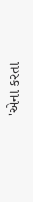'એના કરતા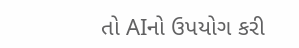તો AIનો ઉપયોગ કરી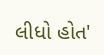લીધો હોત'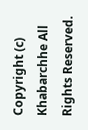Copyright (c) Khabarchhe All Rights Reserved.